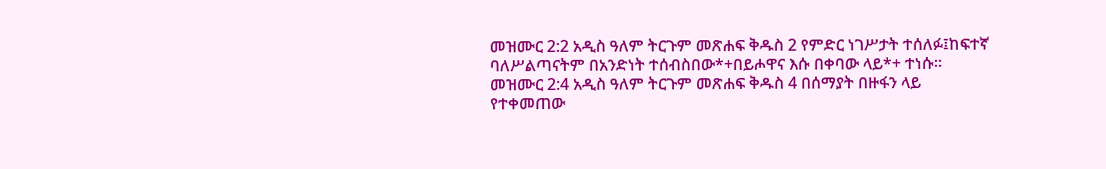መዝሙር 2:2 አዲስ ዓለም ትርጉም መጽሐፍ ቅዱስ 2 የምድር ነገሥታት ተሰለፉ፤ከፍተኛ ባለሥልጣናትም በአንድነት ተሰብስበው*+በይሖዋና እሱ በቀባው ላይ*+ ተነሱ። መዝሙር 2:4 አዲስ ዓለም ትርጉም መጽሐፍ ቅዱስ 4 በሰማያት በዙፋን ላይ የተቀመጠው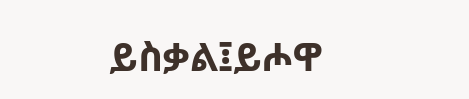ይስቃል፤ይሖዋ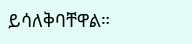ይሳለቅባቸዋል።